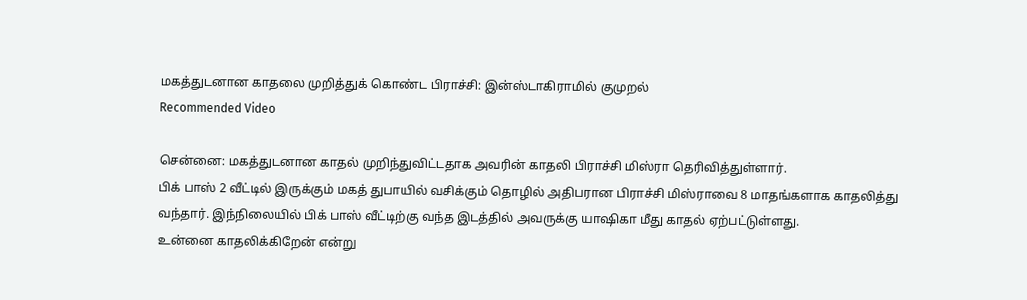மகத்துடனான காதலை முறித்துக் கொண்ட பிராச்சி: இன்ஸ்டாகிராமில் குமுறல்
Recommended Video

சென்னை: மகத்துடனான காதல் முறிந்துவிட்டதாக அவரின் காதலி பிராச்சி மிஸ்ரா தெரிவித்துள்ளார்.
பிக் பாஸ் 2 வீட்டில் இருக்கும் மகத் துபாயில் வசிக்கும் தொழில் அதிபரான பிராச்சி மிஸ்ராவை 8 மாதங்களாக காதலித்து வந்தார். இந்நிலையில் பிக் பாஸ் வீட்டிற்கு வந்த இடத்தில் அவருக்கு யாஷிகா மீது காதல் ஏற்பட்டுள்ளது.
உன்னை காதலிக்கிறேன் என்று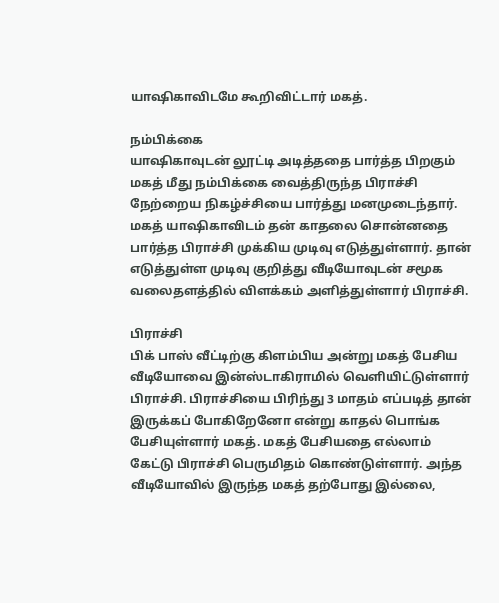யாஷிகாவிடமே கூறிவிட்டார் மகத்.

நம்பிக்கை
யாஷிகாவுடன் லூட்டி அடித்ததை பார்த்த பிறகும் மகத் மீது நம்பிக்கை வைத்திருந்த பிராச்சி நேற்றைய நிகழ்ச்சியை பார்த்து மனமுடைந்தார். மகத் யாஷிகாவிடம் தன் காதலை சொன்னதை பார்த்த பிராச்சி முக்கிய முடிவு எடுத்துள்ளார். தான் எடுத்துள்ள முடிவு குறித்து வீடியோவுடன் சமூக வலைதளத்தில் விளக்கம் அளித்துள்ளார் பிராச்சி.

பிராச்சி
பிக் பாஸ் வீட்டிற்கு கிளம்பிய அன்று மகத் பேசிய வீடியோவை இன்ஸ்டாகிராமில் வெளியிட்டுள்ளார் பிராச்சி. பிராச்சியை பிரிந்து 3 மாதம் எப்படித் தான் இருக்கப் போகிறேனோ என்று காதல் பொங்க பேசியுள்ளார் மகத். மகத் பேசியதை எல்லாம் கேட்டு பிராச்சி பெருமிதம் கொண்டுள்ளார். அந்த வீடியோவில் இருந்த மகத் தற்போது இல்லை,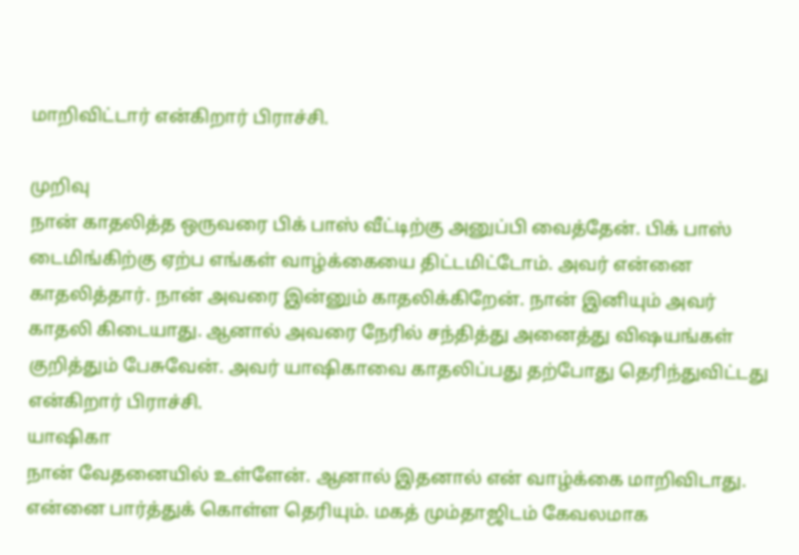மாறிவிட்டார் என்கிறார் பிராச்சி.

முறிவு
நான் காதலித்த ஒருவரை பிக் பாஸ் வீட்டிற்கு அனுப்பி வைத்தேன். பிக் பாஸ் டைமிங்கிற்கு ஏற்ப எங்கள் வாழ்க்கையை திட்டமிட்டோம். அவர் என்னை காதலித்தார். நான் அவரை இன்னும் காதலிக்கிறேன். நான் இனியும் அவர் காதலி கிடையாது. ஆனால் அவரை நேரில் சந்தித்து அனைத்து விஷயங்கள் குறித்தும் பேசுவேன். அவர் யாஷிகாவை காதலிப்பது தற்போது தெரிந்துவிட்டது என்கிறார் பிராச்சி.
யாஷிகா
நான் வேதனையில் உள்ளேன். ஆனால் இதனால் என் வாழ்க்கை மாறிவிடாது. என்னை பார்த்துக் கொள்ள தெரியும். மகத் மும்தாஜிடம் கேவலமாக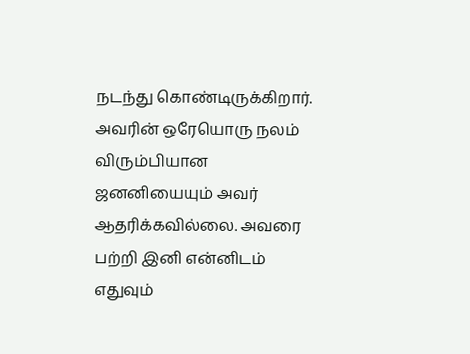நடந்து கொண்டிருக்கிறார். அவரின் ஒரேயொரு நலம் விரும்பியான ஜனனியையும் அவர் ஆதரிக்கவில்லை. அவரை பற்றி இனி என்னிடம் எதுவும்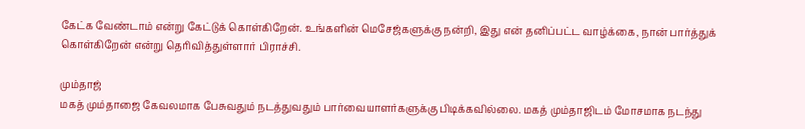கேட்க வேண்டாம் என்று கேட்டுக் கொள்கிறேன். உங்களின் மெசேஜ்களுக்கு நன்றி, இது என் தனிப்பட்ட வாழ்க்கை, நான் பார்த்துக் கொள்கிறேன் என்று தெரிவித்துள்ளார் பிராச்சி.

மும்தாஜ்
மகத் மும்தாஜை கேவலமாக பேசுவதும் நடத்துவதும் பார்வையாளர்களுக்கு பிடிக்கவில்லை. மகத் மும்தாஜிடம் மோசமாக நடந்து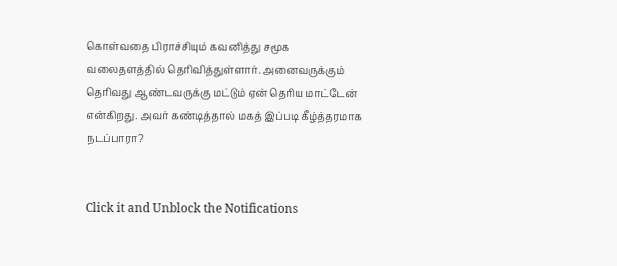கொள்வதை பிராச்சியும் கவனித்து சமூக வலைதளத்தில் தெரிவித்துள்ளார். அனைவருக்கும் தெரிவது ஆண்டவருக்கு மட்டும் ஏன் தெரிய மாட்டேன் என்கிறது. அவர் கண்டித்தால் மகத் இப்படி கீழ்த்தரமாக நடப்பாரா?


Click it and Unblock the Notifications